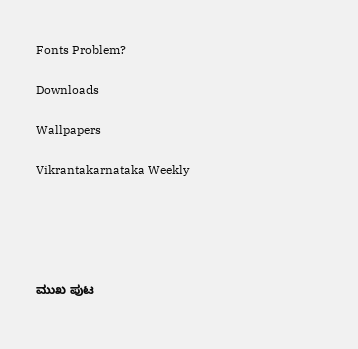Fonts Problem?

Downloads

Wallpapers

Vikrantakarnataka Weekly





ಮುಖ ಪುಟ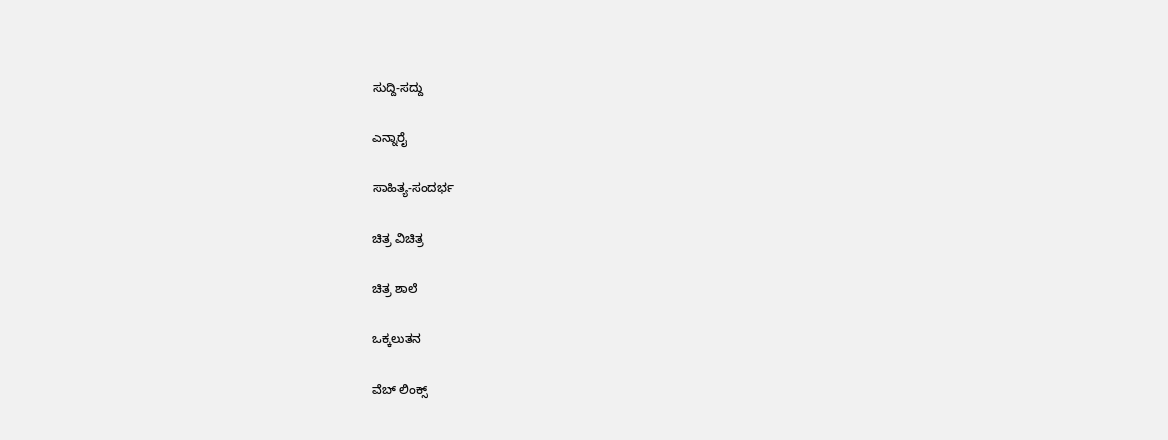ಸುದ್ದಿ-ಸದ್ದು

ಎನ್ನಾರೈ

ಸಾಹಿತ್ಯ-ಸಂದರ್ಭ

ಚಿತ್ರ ವಿಚಿತ್ರ

ಚಿತ್ರ ಶಾಲೆ

ಒಕ್ಕಲುತನ

ವೆಬ್ ಲಿಂಕ್ಸ್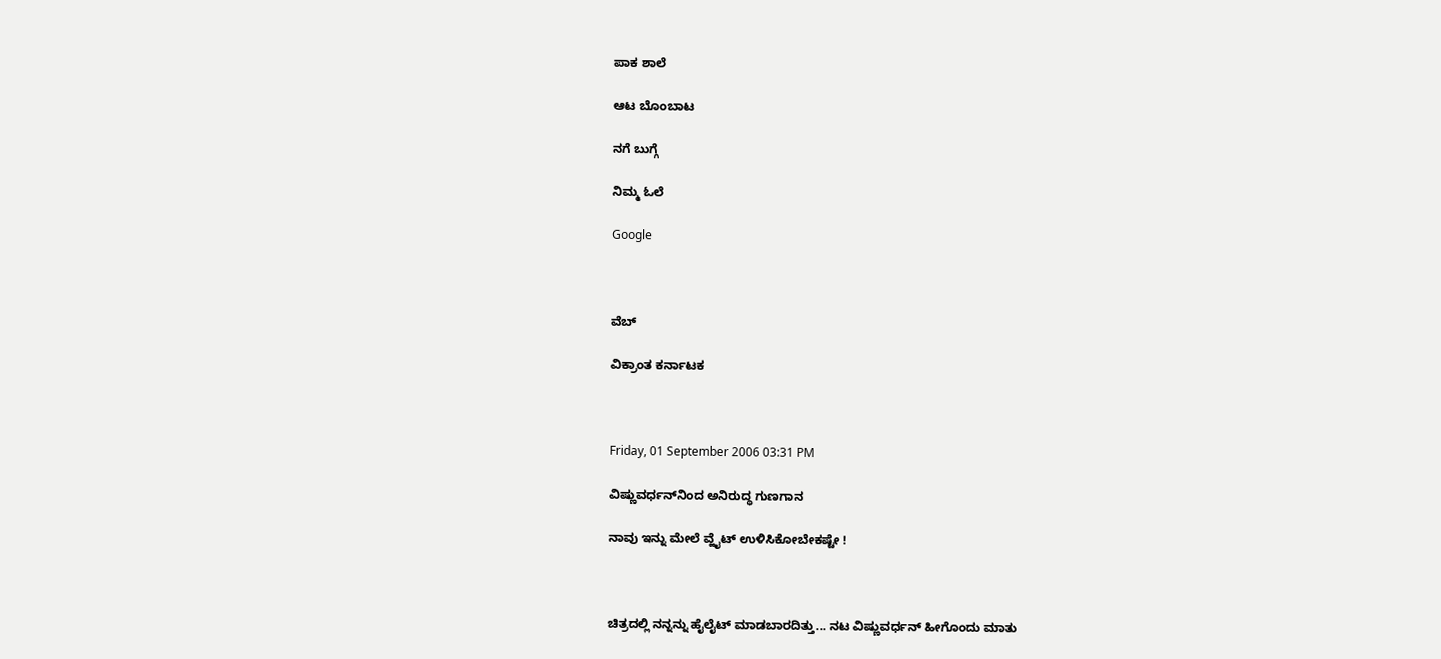ಪಾಕ ಶಾಲೆ

ಆಟ ಬೊಂಬಾಟ

ನಗೆ ಬುಗ್ಗೆ

ನಿಮ್ಮ ಓಲೆ

Google



ವೆಬ್

ವಿಕ್ರಾಂತ ಕರ್ನಾಟಕ



Friday, 01 September 2006 03:31 PM

ವಿಷ್ಣುವರ್ಧನ್‌ನಿಂದ ಅನಿರುದ್ಧ ಗುಣಗಾನ

ನಾವು ಇನ್ನು ಮೇಲೆ ವ್ಹೈಟ್ ಉಳಿಸಿಕೋಬೇಕಷ್ಟೇ !



ಚಿತ್ರದಲ್ಲಿ ನನ್ನನ್ನು ಹೈಲೈಟ್ ಮಾಡಬಾರದಿತ್ತು... ನಟ ವಿಷ್ಣುವರ್ಧನ್ ಹೀಗೊಂದು ಮಾತು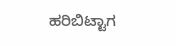ಹರಿಬಿಟ್ಟಾಗ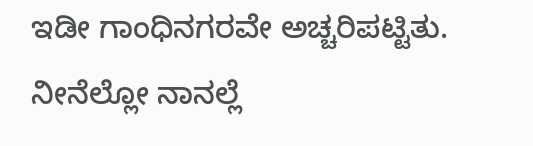ಇಡೀ ಗಾಂಧಿನಗರವೇ ಅಚ್ಚರಿಪಟ್ಟಿತು. ನೀನೆಲ್ಲೋ ನಾನಲ್ಲೆ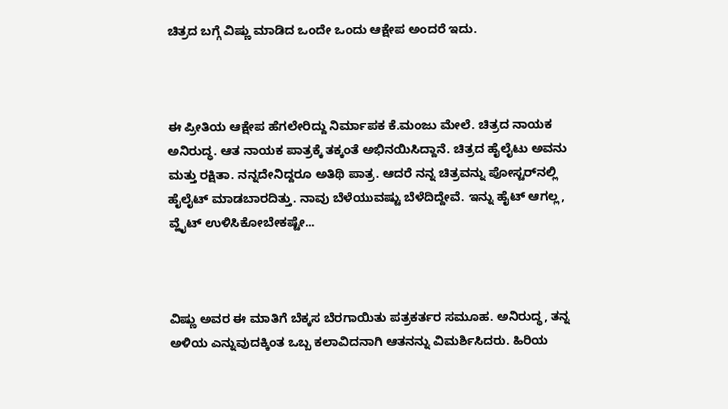ಚಿತ್ರದ ಬಗ್ಗೆ ವಿಷ್ಣು ಮಾಡಿದ ಒಂದೇ ಒಂದು ಆಕ್ಷೇಪ ಅಂದರೆ ಇದು.



ಈ ಪ್ರೀತಿಯ ಆಕ್ಷೇಪ ಹೆಗಲೇರಿದ್ದು ನಿರ್ಮಾಪಕ ಕೆ.ಮಂಜು ಮೇಲೆ. ಚಿತ್ರದ ನಾಯಕ ಅನಿರುದ್ಧ. ಆತ ನಾಯಕ ಪಾತ್ರಕ್ಕೆ ತಕ್ಕಂತೆ ಅಭಿನಯಿಸಿದ್ದಾನೆ. ಚಿತ್ರದ ಹೈಲೈಟು ಅವನು ಮತ್ತು ರಕ್ಷಿತಾ. ನನ್ನದೇನಿದ್ದರೂ ಅತಿಥಿ ಪಾತ್ರ. ಆದರೆ ನನ್ನ ಚಿತ್ರವನ್ನು ಪೋಸ್ಟರ್‌ನಲ್ಲಿ ಹೈಲೈಟ್ ಮಾಡಬಾರದಿತ್ತು. ನಾವು ಬೆಳೆಯುವಷ್ಟು ಬೆಳೆದಿದ್ದೇವೆ. ಇನ್ನು ಹೈಟ್ ಆಗಲ್ಲ, ವ್ಹೈಟ್ ಉಳಿಸಿಕೋಬೇಕಷ್ಟೇ...



ವಿಷ್ಣು ಅವರ ಈ ಮಾತಿಗೆ ಬೆಕ್ಕಸ ಬೆರಗಾಯಿತು ಪತ್ರಕರ್ತರ ಸಮೂಹ. ಅನಿರುದ್ಧ, ತನ್ನ ಅಳಿಯ ಎನ್ನುವುದಕ್ಕಿಂತ ಒಬ್ಬ ಕಲಾವಿದನಾಗಿ ಆತನನ್ನು ವಿಮರ್ಶಿಸಿದರು. ಹಿರಿಯ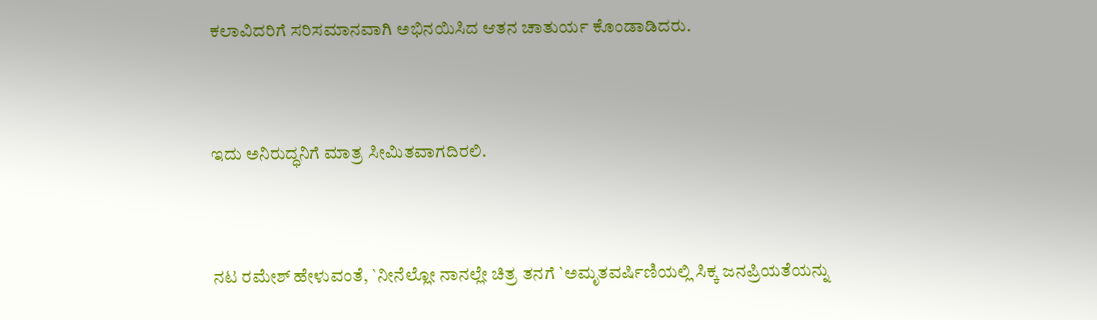ಕಲಾವಿದರಿಗೆ ಸರಿಸಮಾನವಾಗಿ ಅಭಿನಯಿಸಿದ ಆತನ ಚಾತುರ್ಯ ಕೊಂಡಾಡಿದರು.



ಇದು ಅನಿರುದ್ಧನಿಗೆ ಮಾತ್ರ ಸೀಮಿತವಾಗದಿರಲಿ.



ನಟ ರಮೇಶ್ ಹೇಳುವಂತೆ, `ನೀನೆಲ್ಲೋ ನಾನಲ್ಲೇ ಚಿತ್ರ ತನಗೆ `ಅಮೃತವರ್ಷಿಣಿಯಲ್ಲಿ ಸಿಕ್ಕ ಜನಪ್ರಿಯತೆಯನ್ನು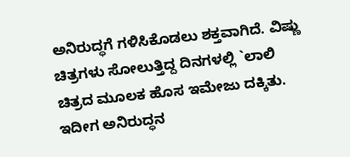ಅನಿರುದ್ಧಗೆ ಗಳಿಸಿಕೊಡಲು ಶಕ್ತವಾಗಿದೆ. ವಿಷ್ಣು ಚಿತ್ರಗಳು ಸೋಲುತ್ತಿದ್ದ ದಿನಗಳಲ್ಲಿ `ಲಾಲಿ ಚಿತ್ರದ ಮೂಲಕ ಹೊಸ ಇಮೇಜು ದಕ್ಕಿತು. ಇದೀಗ ಅನಿರುದ್ಧನ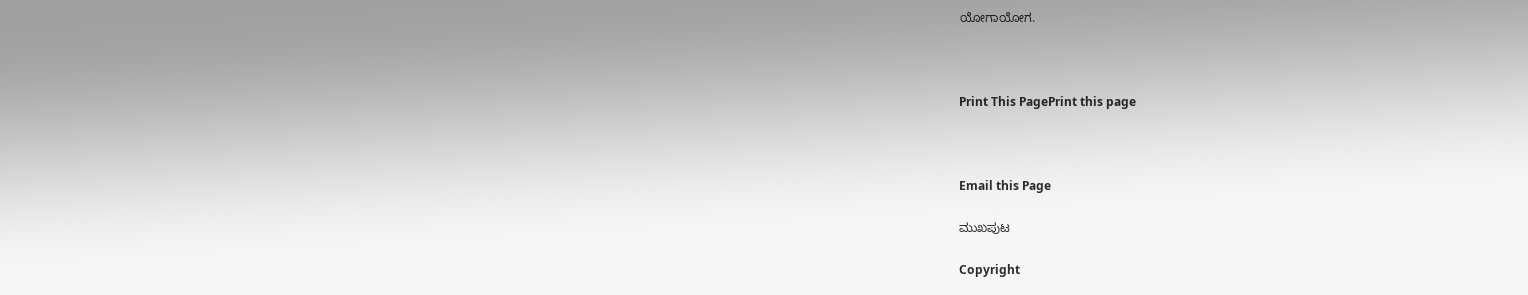ಯೋಗಾಯೋಗ.



Print This PagePrint this page



Email this Page

ಮುಖಪುಟ

Copyright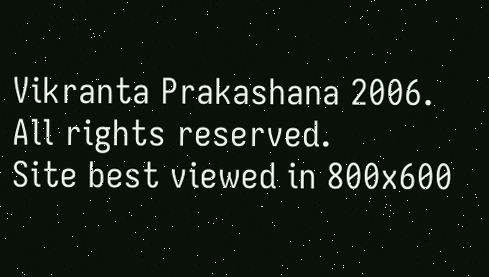Vikranta Prakashana 2006. All rights reserved.
Site best viewed in 800x600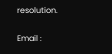resolution.

Email :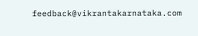feedback@vikrantakarnataka.com